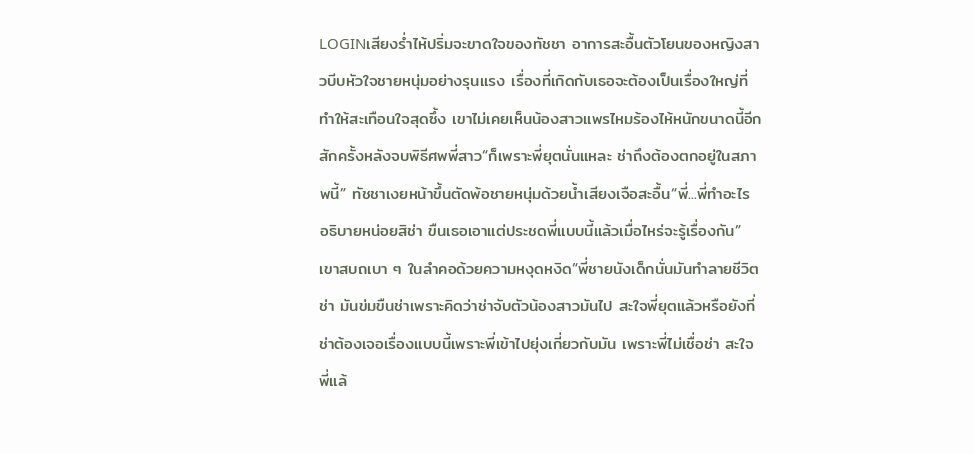LOGINเสียงร่ำไห้ปริ่มจะขาดใจของทัชชา อาการสะอื้นตัวโยนของหญิงสาวบีบหัวใจชายหนุ่มอย่างรุนแรง เรื่องที่เกิดกับเธอจะต้องเป็นเรื่องใหญ่ที่ทำให้สะเทือนใจสุดซึ้ง เขาไม่เคยเห็นน้องสาวแพรไหมร้องไห้หนักขนาดนี้อีกสักครั้งหลังจบพิธีศพพี่สาว“ก็เพราะพี่ยุตนั่นแหละ ช่าถึงต้องตกอยู่ในสภาพนี้” ทัชชาเงยหน้าขึ้นตัดพ้อชายหนุ่มด้วยน้ำเสียงเจือสะอื้น“พี่...พี่ทำอะไร อธิบายหน่อยสิช่า ขืนเธอเอาแต่ประชดพี่แบบนี้แล้วเมื่อไหร่จะรู้เรื่องกัน” เขาสบถเบา ๆ ในลำคอด้วยความหงุดหงิด“พี่ชายนังเด็กนั่นมันทำลายชีวิตช่า มันข่มขืนช่าเพราะคิดว่าช่าจับตัวน้องสาวมันไป สะใจพี่ยุตแล้วหรือยังที่ช่าต้องเจอเรื่องแบบนี้เพราะพี่เข้าไปยุ่งเกี่ยวกับมัน เพราะพี่ไม่เชื่อช่า สะใจพี่แล้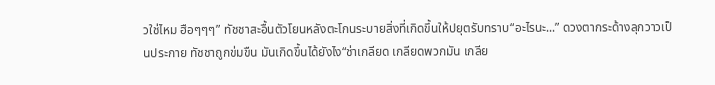วใช่ไหม ฮือๆๆๆ” ทัชชาสะอื้นตัวโยนหลังตะโกนระบายสิ่งที่เกิดขึ้นให้ปยุตรับทราบ“อะไรนะ...” ดวงตากระด้างลุกวาวเป็นประกาย ทัชชาถูกข่มขืน มันเกิดขึ้นได้ยังไง“ช่าเกลียด เกลียดพวกมัน เกลีย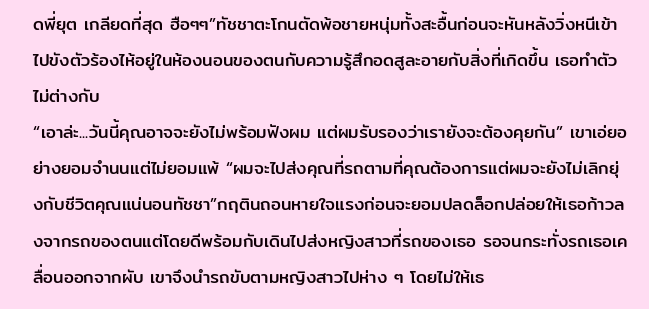ดพี่ยุต เกลียดที่สุด ฮือๆๆ”ทัชชาตะโกนตัดพ้อชายหนุ่มทั้งสะอื้นก่อนจะหันหลังวิ่งหนีเข้าไปขังตัวร้องไห้อยู่ในห้องนอนของตนกับความรู้สึกอดสูละอายกับสิ่งที่เกิดขึ้น เธอทำตัวไม่ต่างกับ
“เอาล่ะ...วันนี้คุณอาจจะยังไม่พร้อมฟังผม แต่ผมรับรองว่าเรายังจะต้องคุยกัน” เขาเอ่ยอย่างยอมจำนนแต่ไม่ยอมแพ้ “ผมจะไปส่งคุณที่รถตามที่คุณต้องการแต่ผมจะยังไม่เลิกยุ่งกับชีวิตคุณแน่นอนทัชชา”กฤตินถอนหายใจแรงก่อนจะยอมปลดล็อกปล่อยให้เธอก้าวลงจากรถของตนแต่โดยดีพร้อมกับเดินไปส่งหญิงสาวที่รถของเธอ รอจนกระทั่งรถเธอเคลื่อนออกจากผับ เขาจึงนำรถขับตามหญิงสาวไปห่าง ๆ โดยไม่ให้เธ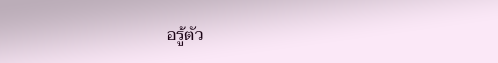อรู้ตัว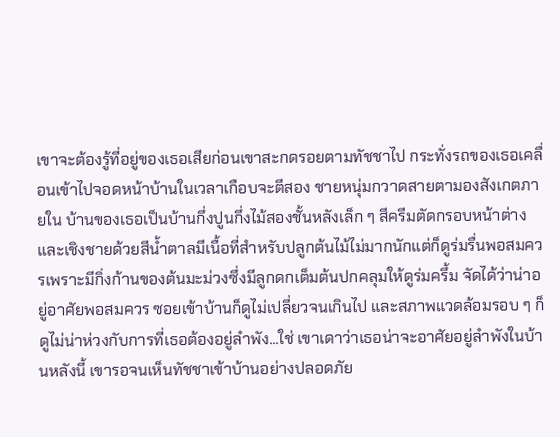เขาจะต้องรู้ที่อยู่ของเธอเสียก่อนเขาสะกดรอยตามทัชชาไป กระทั่งรถของเธอเคลื่อนเข้าไปจอดหน้าบ้านในเวลาเกือบจะตีสอง ชายหนุ่มกวาดสายตามองสังเกตภายใน บ้านของเธอเป็นบ้านกึ่งปูนกึ่งไม้สองชั้นหลังเล็ก ๆ สีครีมตัดกรอบหน้าต่างและเชิงชายด้วยสีน้ำตาลมีเนื้อที่สำหรับปลูกต้นไม้ไม่มากนักแต่ก็ดูร่มรื่นพอสมควรเพราะมีกิ่งก้านของต้นมะม่วงซึ่งมีลูกดกเต็มต้นปกคลุมให้ดูร่มครึ้ม จัดได้ว่าน่าอยู่อาศัยพอสมควร ซอยเข้าบ้านก็ดูไม่เปลี่ยวจนเกินไป และสภาพแวดล้อมรอบ ๆ ก็ดูไม่น่าห่วงกับการที่เธอต้องอยู่ลำพัง...ใช่ เขาเดาว่าเธอน่าจะอาศัยอยู่ลำพังในบ้านหลังนี้ เขารอจนเห็นทัชชาเข้าบ้านอย่างปลอดภัย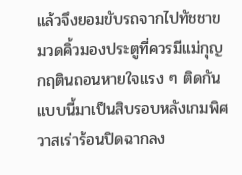แล้วจึงยอมขับรถจากไปทัชชาขมวดคิ้วมองประตูที่ควรมีแม่กุญ
กฤตินถอนหายใจแรง ๆ ติดกันแบบนี้มาเป็นสิบรอบหลังเกมพิศวาสเร่าร้อนปิดฉากลง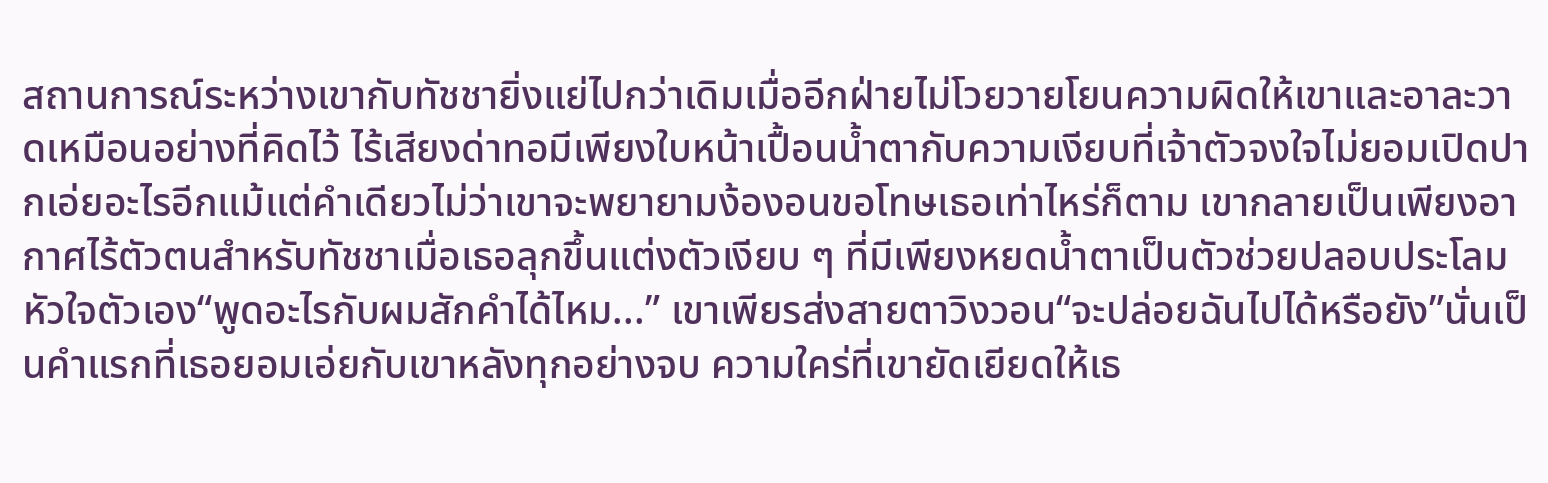สถานการณ์ระหว่างเขากับทัชชายิ่งแย่ไปกว่าเดิมเมื่ออีกฝ่ายไม่โวยวายโยนความผิดให้เขาและอาละวาดเหมือนอย่างที่คิดไว้ ไร้เสียงด่าทอมีเพียงใบหน้าเปื้อนน้ำตากับความเงียบที่เจ้าตัวจงใจไม่ยอมเปิดปากเอ่ยอะไรอีกแม้แต่คำเดียวไม่ว่าเขาจะพยายามง้องอนขอโทษเธอเท่าไหร่ก็ตาม เขากลายเป็นเพียงอากาศไร้ตัวตนสำหรับทัชชาเมื่อเธอลุกขึ้นแต่งตัวเงียบ ๆ ที่มีเพียงหยดน้ำตาเป็นตัวช่วยปลอบประโลมหัวใจตัวเอง“พูดอะไรกับผมสักคำได้ไหม...” เขาเพียรส่งสายตาวิงวอน“จะปล่อยฉันไปได้หรือยัง”นั่นเป็นคำแรกที่เธอยอมเอ่ยกับเขาหลังทุกอย่างจบ ความใคร่ที่เขายัดเยียดให้เธ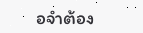อจำต้อง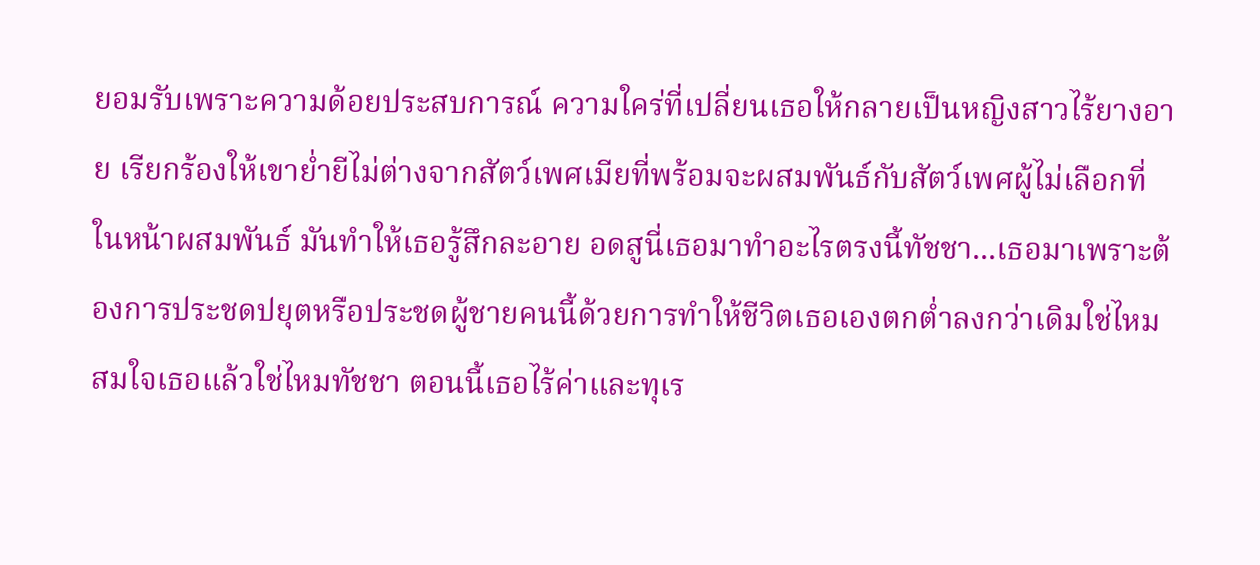ยอมรับเพราะความด้อยประสบการณ์ ความใคร่ที่เปลี่ยนเธอให้กลายเป็นหญิงสาวไร้ยางอาย เรียกร้องให้เขาย่ำยีไม่ต่างจากสัตว์เพศเมียที่พร้อมจะผสมพันธ์กับสัตว์เพศผู้ไม่เลือกที่ในหน้าผสมพันธ์ มันทำให้เธอรู้สึกละอาย อดสูนี่เธอมาทำอะไรตรงนี้ทัชชา...เธอมาเพราะต้องการประชดปยุตหรือประชดผู้ชายคนนี้ด้วยการทำให้ชีวิตเธอเองตกต่ำลงกว่าเดิมใช่ไหม สมใจเธอแล้วใช่ไหมทัชชา ตอนนี้เธอไร้ค่าและทุเร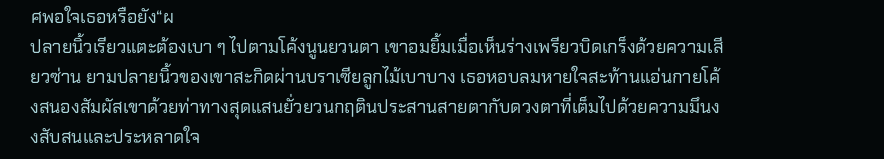ศพอใจเธอหรือยัง“ผ
ปลายนิ้วเรียวแตะต้องเบา ๆ ไปตามโค้งนูนยวนตา เขาอมยิ้มเมื่อเห็นร่างเพรียวบิดเกร็งด้วยความเสียวซ่าน ยามปลายนิ้วของเขาสะกิดผ่านบราเซียลูกไม้เบาบาง เธอหอบลมหายใจสะท้านแอ่นกายโค้งสนองสัมผัสเขาด้วยท่าทางสุดแสนยั่วยวนกฤตินประสานสายตากับดวงตาที่เต็มไปด้วยความมึนงงสับสนและประหลาดใจ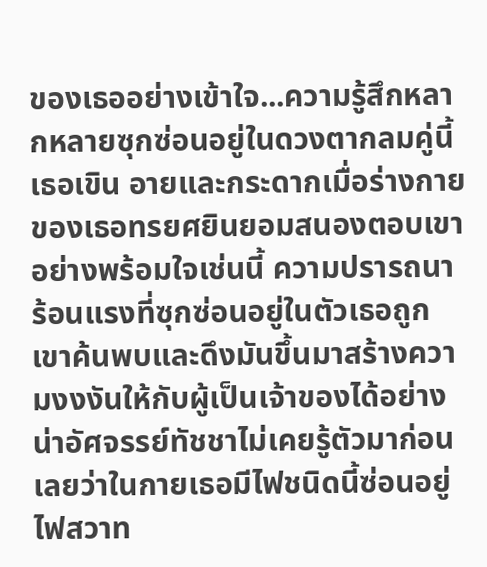ของเธออย่างเข้าใจ...ความรู้สึกหลากหลายซุกซ่อนอยู่ในดวงตากลมคู่นี้ เธอเขิน อายและกระดากเมื่อร่างกายของเธอทรยศยินยอมสนองตอบเขาอย่างพร้อมใจเช่นนี้ ความปรารถนาร้อนแรงที่ซุกซ่อนอยู่ในตัวเธอถูกเขาค้นพบและดึงมันขึ้นมาสร้างความงงงันให้กับผู้เป็นเจ้าของได้อย่างน่าอัศจรรย์ทัชชาไม่เคยรู้ตัวมาก่อนเลยว่าในกายเธอมีไฟชนิดนี้ซ่อนอยู่ ไฟสวาท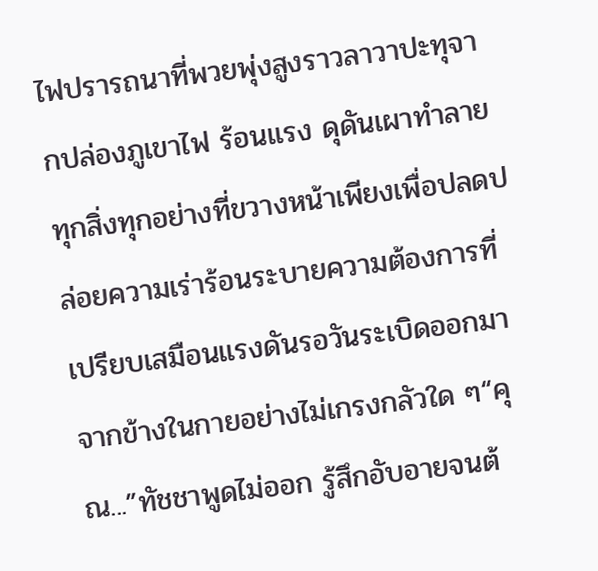ไฟปรารถนาที่พวยพุ่งสูงราวลาวาปะทุจากปล่องภูเขาไฟ ร้อนแรง ดุดันเผาทำลายทุกสิ่งทุกอย่างที่ขวางหน้าเพียงเพื่อปลดปล่อยความเร่าร้อนระบายความต้องการที่เปรียบเสมือนแรงดันรอวันระเบิดออกมาจากข้างในกายอย่างไม่เกรงกลัวใด ๆ“คุณ...”ทัชชาพูดไม่ออก รู้สึกอับอายจนต้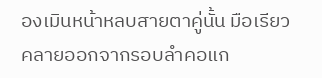องเมินหน้าหลบสายตาคู่นั้น มือเรียวคลายออกจากรอบลำคอแก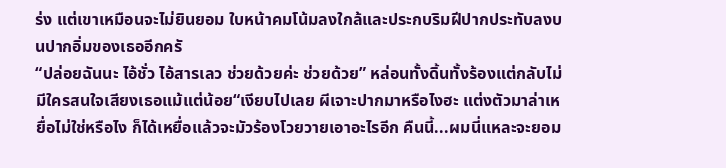ร่ง แต่เขาเหมือนจะไม่ยินยอม ใบหน้าคมโน้มลงใกล้และประกบริมฝีปากประทับลงบนปากอิ่มของเธออีกครั
“ปล่อยฉันนะ ไอ้ชั่ว ไอ้สารเลว ช่วยด้วยค่ะ ช่วยด้วย” หล่อนทั้งดิ้นทั้งร้องแต่กลับไม่มีใครสนใจเสียงเธอแม้แต่น้อย“เงียบไปเลย ผีเจาะปากมาหรือไงฮะ แต่งตัวมาล่าเหยื่อไม่ใช่หรือไง ก็ได้เหยื่อแล้วจะมัวร้องโวยวายเอาอะไรอีก คืนนี้...ผมนี่แหละจะยอม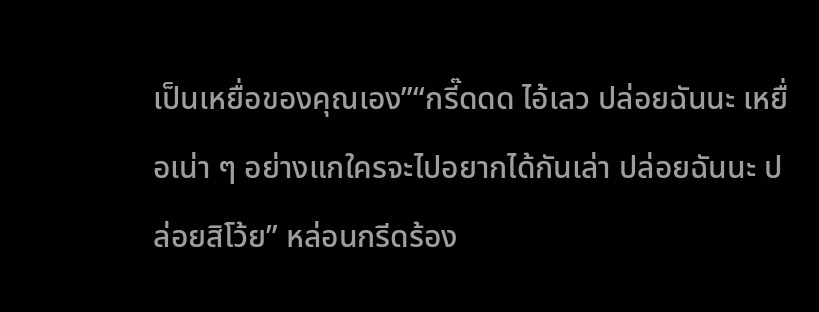เป็นเหยื่อของคุณเอง”“กรี๊ดดด ไอ้เลว ปล่อยฉันนะ เหยื่อเน่า ๆ อย่างแกใครจะไปอยากได้กันเล่า ปล่อยฉันนะ ปล่อยสิโว้ย” หล่อนกรีดร้อง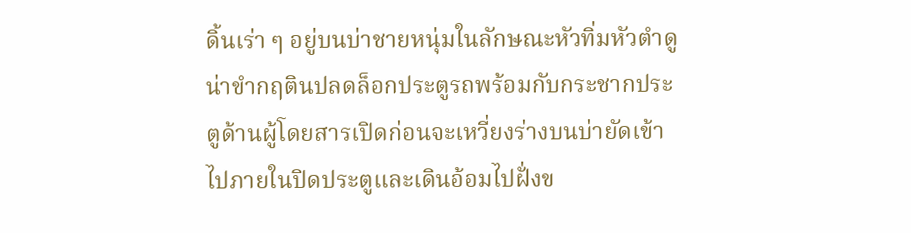ดิ้นเร่า ๆ อยู่บนบ่าชายหนุ่มในลักษณะหัวทิ่มหัวตำดูน่าขำกฤตินปลดล็อกประตูรถพร้อมกับกระชากประตูด้านผู้โดยสารเปิดก่อนจะเหวี่ยงร่างบนบ่ายัดเข้าไปภายในปิดประตูและเดินอ้อมไปฝั่งข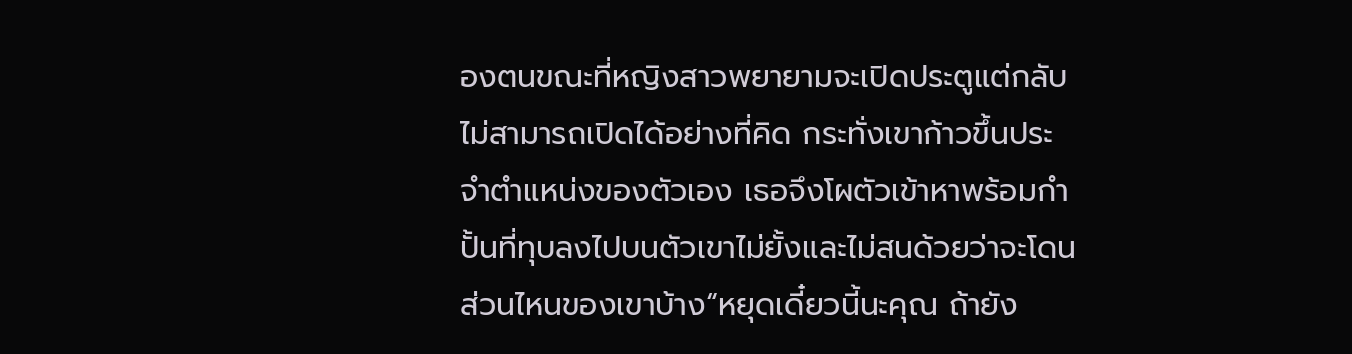องตนขณะที่หญิงสาวพยายามจะเปิดประตูแต่กลับไม่สามารถเปิดได้อย่างที่คิด กระทั่งเขาก้าวขึ้นประจำตำแหน่งของตัวเอง เธอจึงโผตัวเข้าหาพร้อมกำปั้นที่ทุบลงไปบนตัวเขาไม่ยั้งและไม่สนด้วยว่าจะโดนส่วนไหนของเขาบ้าง“หยุดเดี๋ยวนี้นะคุณ ถ้ายัง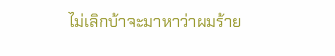ไม่เลิกบ้าจะมาหาว่าผมร้าย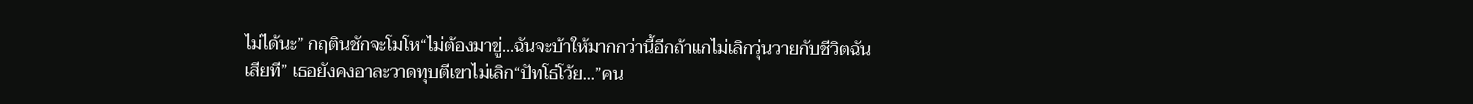ไม่ได้นะ” กฤตินชักจะโมโห“ไม่ต้องมาขู่...ฉันจะบ้าให้มากกว่านี้อีกถ้าแกไม่เลิกวุ่นวายกับชีวิตฉันเสียที” เธอยังคงอาละวาดทุบตีเขาไม่เลิก“ปัทโธ่โว้ย...”คน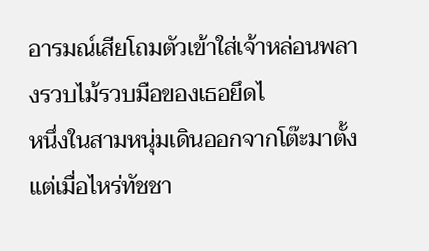อารมณ์เสียโถมตัวเข้าใส่เจ้าหล่อนพลางรวบไม้รวบมือของเธอยึดไ
หนึ่งในสามหนุ่มเดินออกจากโต๊ะมาตั้งแต่เมื่อไหร่ทัชชา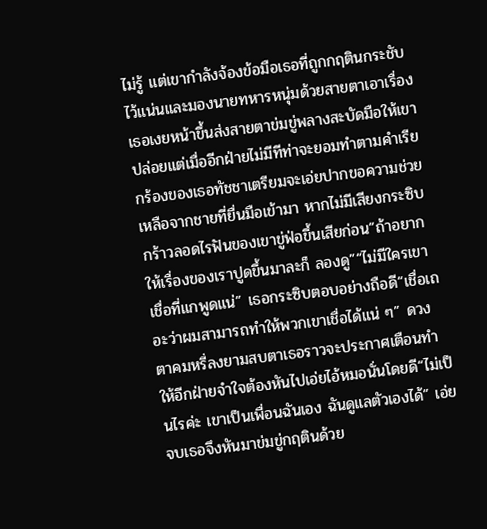ไม่รู้ แต่เขากำลังจ้องข้อมือเธอที่ถูกกฤตินกระชับไว้แน่นและมองนายทหารหนุ่มด้วยสายตาเอาเรื่อง เธอเงยหน้าขึ้นส่งสายตาข่มขู่พลางสะบัดมือให้เขาปล่อยแต่เมื่ออีกฝ่ายไม่มีทีท่าจะยอมทำตามคำเรียกร้องของเธอทัชชาเตรียมจะเอ่ยปากขอความช่วยเหลือจากชายที่ยื่นมือเข้ามา หากไม่มีเสียงกระซิบกร้าวลอดไรฟันของเขาขู่ฟ่อขึ้นเสียก่อน“ถ้าอยากให้เรื่องของเราปูดขึ้นมาละก็ ลองดู”“ไม่มีใครเขาเชื่อที่แกพูดแน่” เธอกระซิบตอบอย่างถือดี“เชื่อเถอะว่าผมสามารถทำให้พวกเขาเชื่อได้แน่ ๆ” ดวงตาคมหรี่ลงยามสบตาเธอราวจะประกาศเตือนทำให้อีกฝ่ายจำใจต้องหันไปเอ่ยไอ้หมอนั่นโดยดี“ไม่เป็นไรค่ะ เขาเป็นเพื่อนฉันเอง ฉันดูแลตัวเองได้” เอ่ยจบเธอจึงหันมาข่มขู่กฤตินด้วย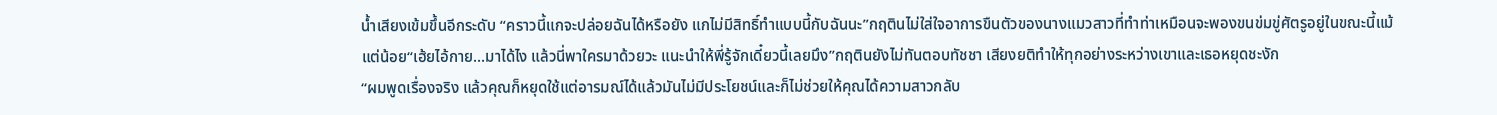น้ำเสียงเข้มขึ้นอีกระดับ “คราวนี้แกจะปล่อยฉันได้หรือยัง แกไม่มีสิทธิ์ทำแบบนี้กับฉันนะ”กฤตินไม่ใส่ใจอาการขืนตัวของนางแมวสาวที่ทำท่าเหมือนจะพองขนข่มขู่ศัตรูอยู่ในขณะนี้แม้แต่น้อย“เฮ้ยไอ้กาย...มาได้ไง แล้วนี่พาใครมาด้วยวะ แนะนำให้พี่รู้จักเดี๋ยวนี้เลยมึง”กฤตินยังไม่ทันตอบทัชชา เสียงยติทำให้ทุกอย่างระหว่างเขาและเธอหยุดชะงัก
“ผมพูดเรื่องจริง แล้วคุณก็หยุดใช้แต่อารมณ์ได้แล้วมันไม่มีประโยชน์และก็ไม่ช่วยให้คุณได้ความสาวกลับ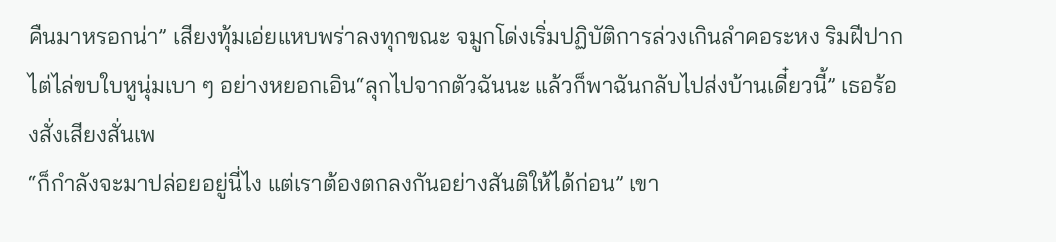คืนมาหรอกน่า” เสียงทุ้มเอ่ยแหบพร่าลงทุกขณะ จมูกโด่งเริ่มปฏิบัติการล่วงเกินลำคอระหง ริมฝีปากไต่ไล่ขบใบหูนุ่มเบา ๆ อย่างหยอกเอิน“ลุกไปจากตัวฉันนะ แล้วก็พาฉันกลับไปส่งบ้านเดี๋ยวนี้” เธอร้องสั่งเสียงสั่นเพ
“ก็กำลังจะมาปล่อยอยู่นี่ไง แต่เราต้องตกลงกันอย่างสันติให้ได้ก่อน” เขา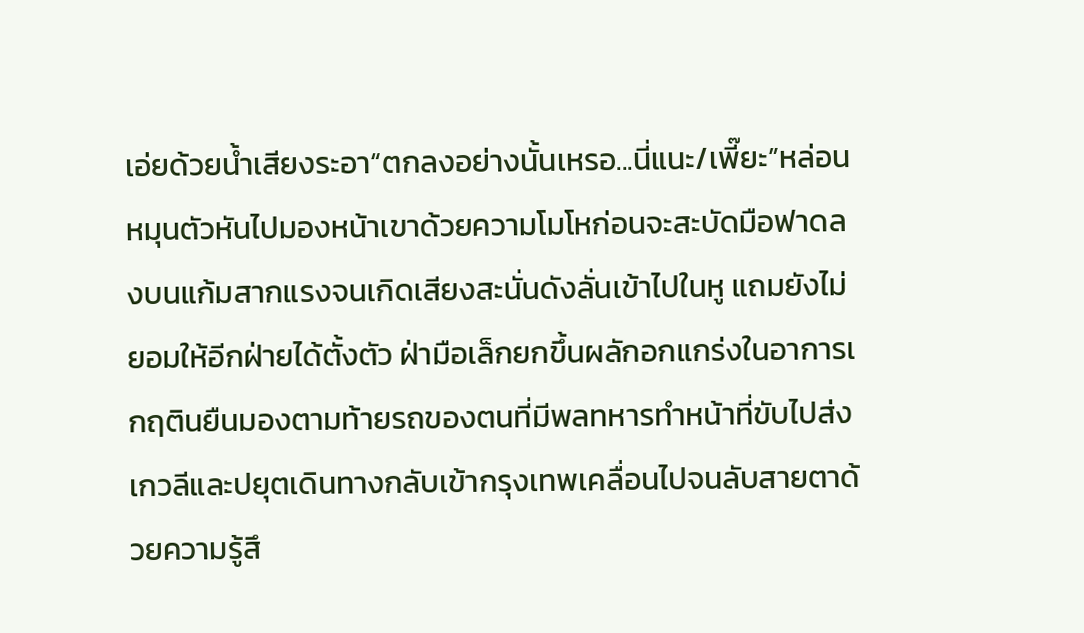เอ่ยด้วยน้ำเสียงระอา“ตกลงอย่างนั้นเหรอ...นี่แนะ/เพี๊ยะ”หล่อนหมุนตัวหันไปมองหน้าเขาด้วยความโมโหก่อนจะสะบัดมือฟาดลงบนแก้มสากแรงจนเกิดเสียงสะนั่นดังลั่นเข้าไปในหู แถมยังไม่ยอมให้อีกฝ่ายได้ตั้งตัว ฝ่ามือเล็กยกขึ้นผลักอกแกร่งในอาการเ
กฤตินยืนมองตามท้ายรถของตนที่มีพลทหารทำหน้าที่ขับไปส่งเกวลีและปยุตเดินทางกลับเข้ากรุงเทพเคลื่อนไปจนลับสายตาด้วยความรู้สึ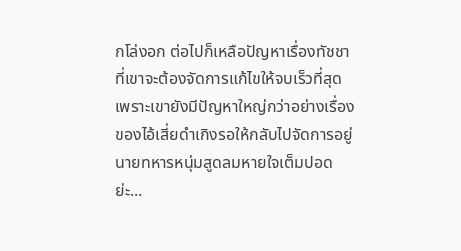กโล่งอก ต่อไปก็เหลือปัญหาเรื่องทัชชาที่เขาจะต้องจัดการแก้ไขให้จบเร็วที่สุด เพราะเขายังมีปัญหาใหญ่กว่าอย่างเรื่องของไอ้เสี่ยดำเกิงรอให้กลับไปจัดการอยู่นายทหารหนุ่มสูดลมหายใจเต็มปอด
ย่ะ...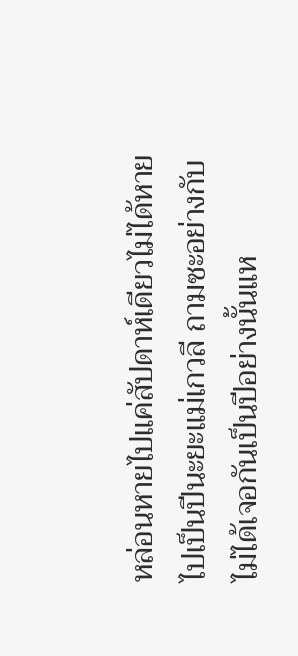หล่อนหายไปแค่สัปดาห์เดียวไม่ได้หายไปเป็นปีนะยะแม่เกวลี ถามซะอย่างกับไม่ได้เจอกันเป็นปีอย่างนั้นแห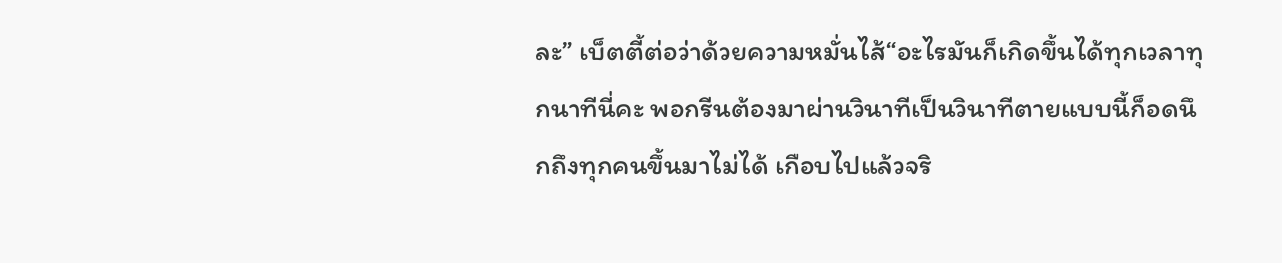ละ” เบ็ตตี้ต่อว่าด้วยความหมั่นไส้“อะไรมันก็เกิดขึ้นได้ทุกเวลาทุกนาทีนี่คะ พอกรีนต้องมาผ่านวินาทีเป็นวินาทีตายแบบนี้ก็อดนึกถึงทุกคนขึ้นมาไม่ได้ เกือบไปแล้วจริ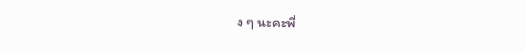ง ๆ นะคะพี่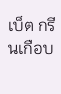เบ็ต กรีนเกือบ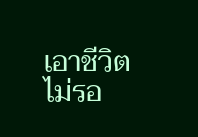เอาชีวิตไม่รอ